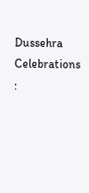Dussehra Celebrations :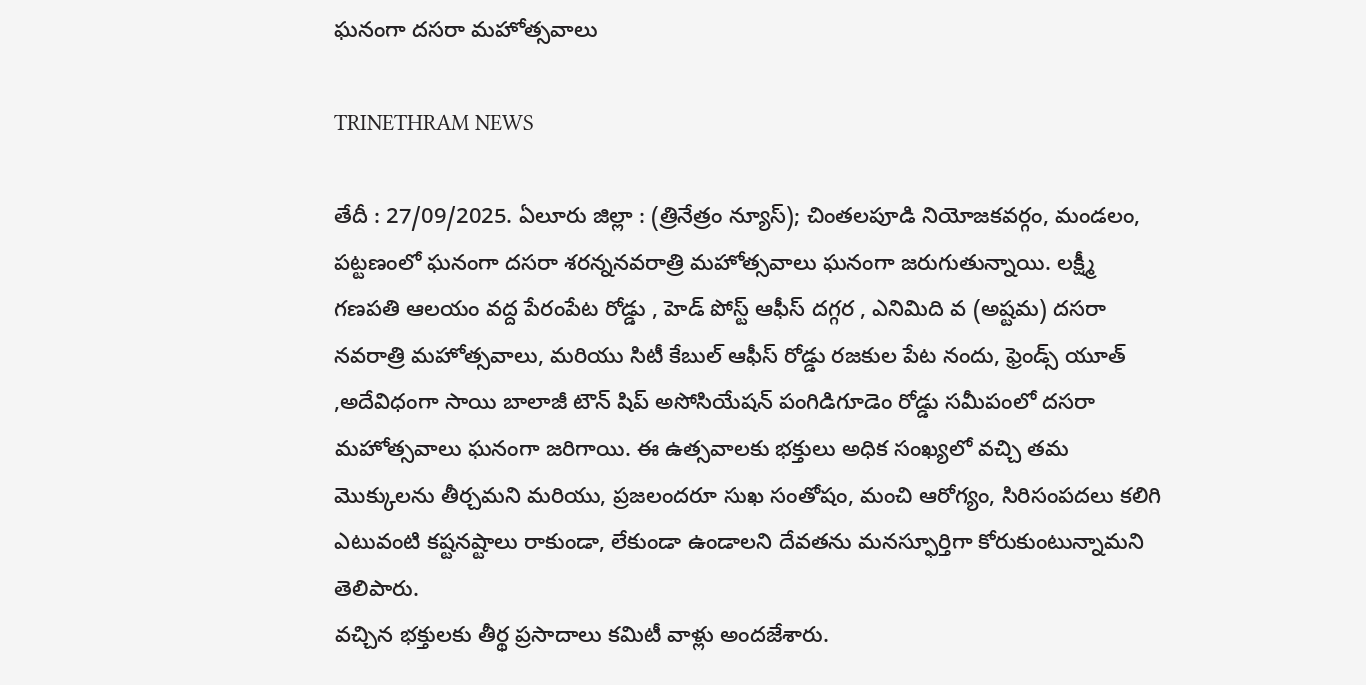ఘనంగా దసరా మహోత్సవాలు

TRINETHRAM NEWS

తేదీ : 27/09/2025. ఏలూరు జిల్లా : (త్రినేత్రం న్యూస్); చింతలపూడి నియోజకవర్గం, మండలం, పట్టణంలో ఘనంగా దసరా శరన్ననవరాత్రి మహోత్సవాలు ఘనంగా జరుగుతున్నాయి. లక్ష్మీ గణపతి ఆలయం వద్ద పేరంపేట రోడ్డు , హెడ్ పోస్ట్ ఆఫీస్ దగ్గర , ఎనిమిది వ (అష్టమ) దసరా నవరాత్రి మహోత్సవాలు, మరియు సిటీ కేబుల్ ఆఫీస్ రోడ్డు రజకుల పేట నందు, ఫ్రెండ్స్ యూత్ ,అదేవిధంగా సాయి బాలాజీ టౌన్ షిప్ అసోసియేషన్ పంగిడిగూడెం రోడ్డు సమీపంలో దసరా మహోత్సవాలు ఘనంగా జరిగాయి. ఈ ఉత్సవాలకు భక్తులు అధిక సంఖ్యలో వచ్చి తమ మొక్కులను తీర్చమని మరియు, ప్రజలందరూ సుఖ సంతోషం, మంచి ఆరోగ్యం, సిరిసంపదలు కలిగి ఎటువంటి కష్టనష్టాలు రాకుండా, లేకుండా ఉండాలని దేవతను మనస్ఫూర్తిగా కోరుకుంటున్నామని తెలిపారు.
వచ్చిన భక్తులకు తీర్థ ప్రసాదాలు కమిటీ వాళ్లు అందజేశారు.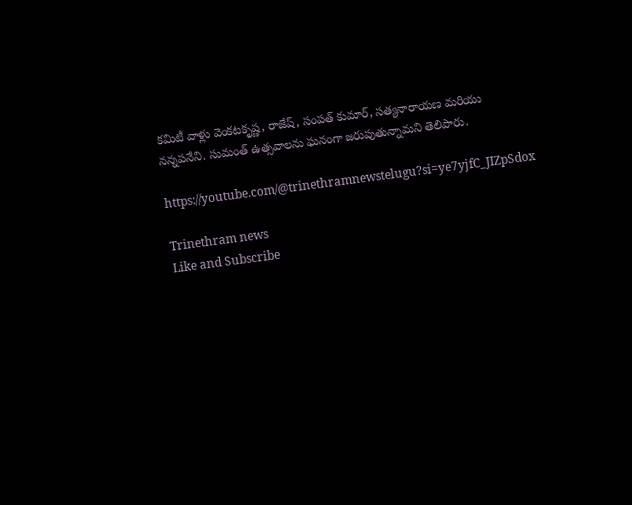కమిటీ వాళ్లు వెంకటకృష్ణ, రాజేష్, సంపత్ కుమార్, సత్యనారాయణ మరియు నన్నపనేని. సుమంత్ ఉత్సవాలను ఘనంగా జరుపుతున్నామని తెలిపారు.

https://youtube.com/@trinethramnewstelugu?si=ye7yjfC_JIZpSdox

Trinethram news
Like and Subscribe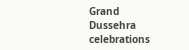Grand Dussehra celebrations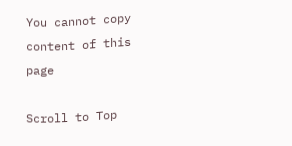You cannot copy content of this page

Scroll to Top